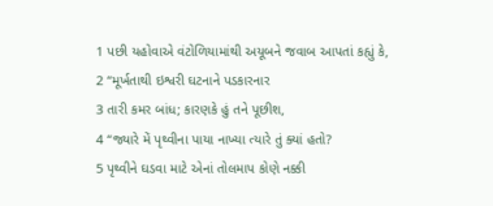1 પછી યહોવાએ વંટોળિયામાંથી અયૂબને જવાબ આપતાં કહ્યું કે,
2 “મૂર્ખતાથી ઇશ્વરી ઘટનાને પડકારનાર
3 તારી કમર બાંધ; કારણકે હું તને પૂછીશ,
4 “જ્યારે મેં પૃથ્વીના પાયા નાખ્યા ત્યારે તું ક્યાં હતો?
5 પૃથ્વીને ઘડવા માટે એનાં તોલમાપ કોણે નક્કી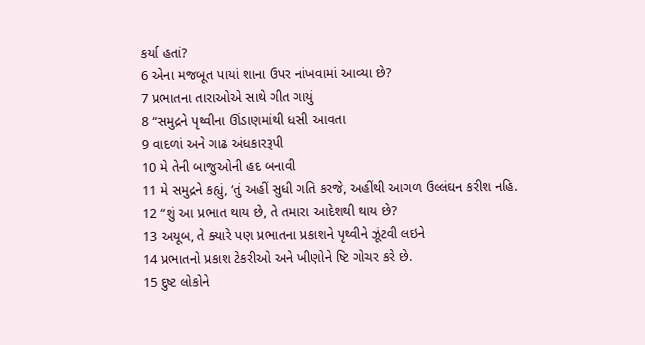કર્યા હતાં?
6 એના મજબૂત પાયાં શાના ઉપર નાંખવામાં આવ્યા છે?
7 પ્રભાતના તારાઓએ સાથે ગીત ગાયું
8 “સમુદ્રને પૃથ્વીના ઊંડાણમાંથી ધસી આવતા
9 વાદળાં અને ગાઢ અંધકારરૂપી
10 મે તેની બાજુઓની હદ બનાવી
11 મે સમુદ્રને કહ્યું, ‘તું અહીં સુધી ગતિ કરજે, અહીંથી આગળ ઉલ્લંઘન કરીશ નહિ.
12 “શું આ પ્રભાત થાય છે, તે તમારા આદેશથી થાય છે?
13 અયૂબ, તે ક્યારે પણ પ્રભાતના પ્રકાશને પૃથ્વીને ઝૂંટવી લઇને
14 પ્રભાતનો પ્રકાશ ટેકરીઓ અને ખીણોને ષ્ટિ ગોચર કરે છે.
15 દુષ્ટ લોકોને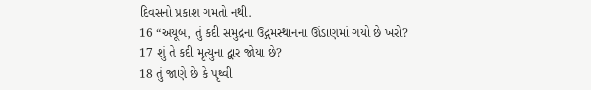દિવસનો પ્રકાશ ગમતો નથી.
16 “અયૂબ, તું કદી સમુદ્રના ઉદ્ગમસ્થાનના ઊંડાણમાં ગયો છે ખરો?
17 શું તે કદી મૃત્યુના દ્વાર જોયા છે?
18 તું જાણે છે કે પૃથ્વી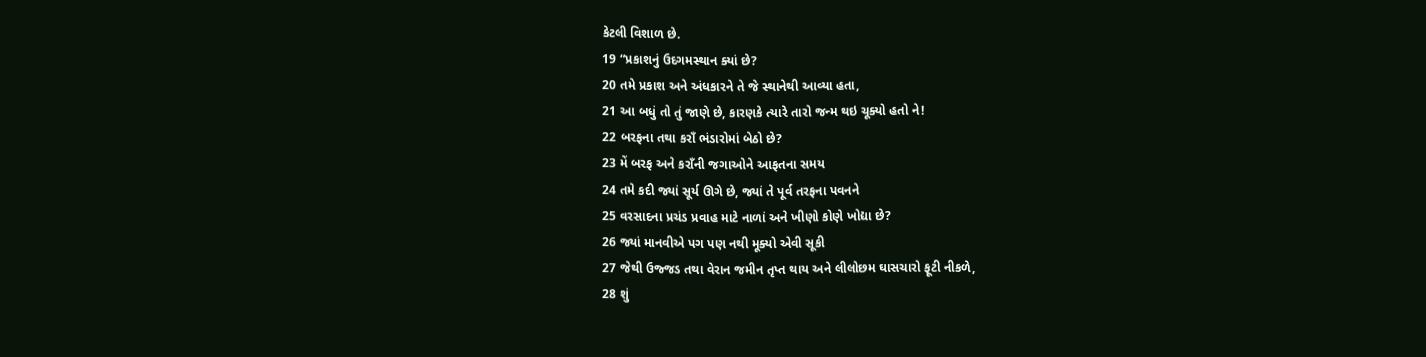કેટલી વિશાળ છે.
19 “પ્રકાશનું ઉદગમસ્થાન ક્યાં છે?
20 તમે પ્રકાશ અને અંધકારને તે જે સ્થાનેથી આવ્યા હતા,
21 આ બધું તો તું જાણે છે, કારણકે ત્યારે તારો જન્મ થઇ ચૂક્યો હતો ને!
22 બરફના તથા કરાઁ ભંડારોમાં બેઠો છે?
23 મેં બરફ અને કરાઁની જગાઓને આફતના સમય
24 તમે કદી જ્યાં સૂર્ય ઊગે છે, જ્યાં તે પૂર્વ તરફના પવનને
25 વરસાદના પ્રચંડ પ્રવાહ માટે નાળાં અને ખીણો કોણે ખોદ્યા છે?
26 જ્યાં માનવીએ પગ પણ નથી મૂક્યો એવી સૂકી
27 જેથી ઉજ્જડ તથા વેરાન જમીન તૃપ્ત થાય અને લીલોછમ ઘાસચારો ફૂટી નીકળે,
28 શું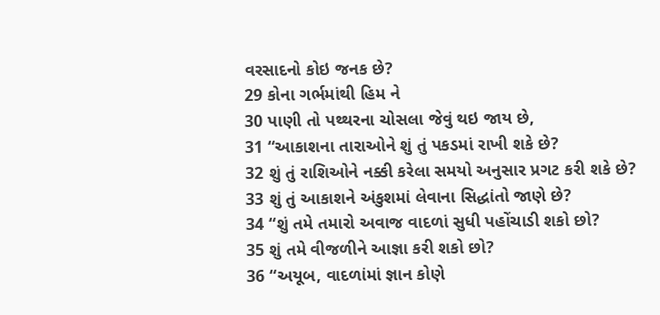વરસાદનો કોઇ જનક છે?
29 કોના ગર્ભમાંથી હિમ ને
30 પાણી તો પથ્થરના ચોસલા જેવું થઇ જાય છે,
31 “આકાશના તારાઓને શું તું પકડમાં રાખી શકે છે?
32 શું તું રાશિઓને નક્કી કરેલા સમયો અનુસાર પ્રગટ કરી શકે છે?
33 શું તું આકાશને અંકુશમાં લેવાના સિદ્ધાંતો જાણે છે?
34 “શું તમે તમારો અવાજ વાદળાં સુધી પહોંચાડી શકો છો?
35 શું તમે વીજળીને આજ્ઞા કરી શકો છો?
36 “અયૂબ, વાદળાંમાં જ્ઞાન કોણે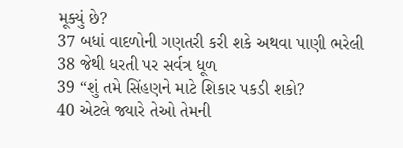મૂક્યું છે?
37 બધાં વાદળોની ગણતરી કરી શકે અથવા પાણી ભરેલી
38 જેથી ધરતી પર સર્વત્ર ધૂળ
39 “શું તમે સિંહણને માટે શિકાર પકડી શકો?
40 એટલે જ્યારે તેઓ તેમની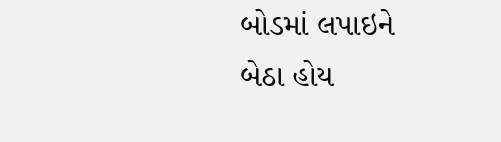બોડમાં લપાઇને બેઠા હોય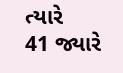ત્યારે
41 જ્યારે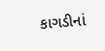કાગડીનાં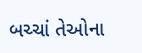બચ્ચાં તેઓના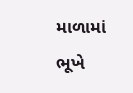માળામાં ભૂખે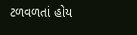ટળવળતાં હોય